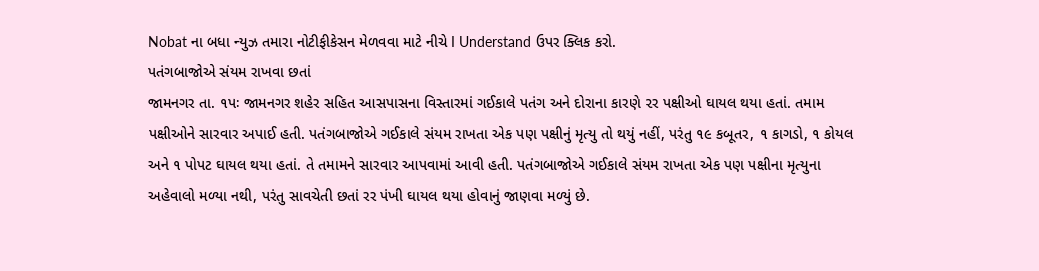Nobat ના બધા ન્યુઝ તમારા નોટીફીકેસન મેળવવા માટે નીચે I Understand ઉપર ક્લિક કરો.
પતંગબાજોએ સંયમ રાખવા છતાં
જામનગર તા. ૧પઃ જામનગર શહેર સહિત આસપાસના વિસ્તારમાં ગઈકાલે પતંગ અને દોરાના કારણે ૨ર પક્ષીઓ ઘાયલ થયા હતાં. તમામ પક્ષીઓને સારવાર અપાઈ હતી. પતંગબાજોએ ગઈકાલે સંયમ રાખતા એક પણ પક્ષીનું મૃત્યુ તો થયું નહીં, પરંતુ ૧૯ કબૂતર, ૧ કાગડો, ૧ કોયલ અને ૧ પોપટ ઘાયલ થયા હતાં. તે તમામને સારવાર આપવામાં આવી હતી. પતંગબાજોએ ગઈકાલે સંયમ રાખતા એક પણ પક્ષીના મૃત્યુના અહેવાલો મળ્યા નથી, પરંતુ સાવચેતી છતાં રર પંખી ઘાયલ થયા હોવાનું જાણવા મળ્યું છે.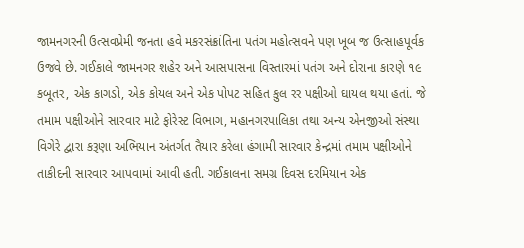જામનગરની ઉત્સવપ્રેમી જનતા હવે મકરસંક્રાંતિના પતંગ મહોત્સવને પણ ખૂબ જ ઉત્સાહપૂર્વક ઉજવે છે. ગઈકાલે જામનગર શહેર અને આસપાસના વિસ્તારમાં પતંગ અને દોરાના કારણે ૧૯ કબૂતર, એક કાગડો, એક કોયલ અને એક પોપટ સહિત કુલ રર પક્ષીઓ ઘાયલ થયા હતાં. જે તમામ પક્ષીઓને સારવાર માટે ફોરેસ્ટ વિભાગ, મહાનગરપાલિકા તથા અન્ય એનજીઓ સંસ્થા વિગેરે દ્વારા કરૂણા અભિયાન અંતર્ગત તૈયાર કરેલા હંગામી સારવાર કેન્દ્રમાં તમામ પક્ષીઓને તાકીદની સારવાર આપવામાં આવી હતી. ગઈકાલના સમગ્ર દિવસ દરમિયાન એક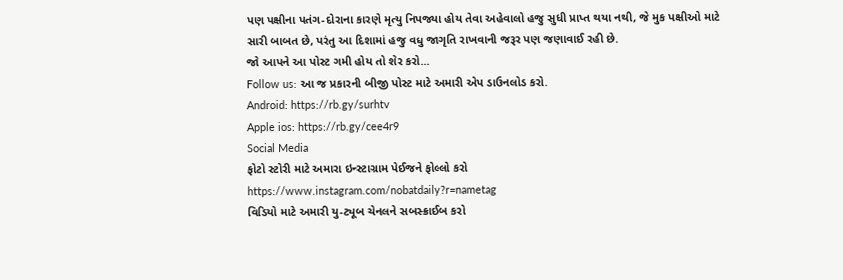પણ પક્ષીના પતંગ-દોરાના કારણે મૃત્યુ નિપજ્યા હોય તેવા અહેવાલો હજુ સુધી પ્રાપ્ત થયા નથી, જે મુક પક્ષીઓ માટે સારી બાબત છે, પરંતુ આ દિશામાં હજુ વધુ જાગૃતિ રાખવાની જરૂર પણ જણાવાઈ રહી છે.
જો આપને આ પોસ્ટ ગમી હોય તો શેર કરો...
Follow us: આ જ પ્રકારની બીજી પોસ્ટ માટે અમારી એપ ડાઉનલોડ કરો.
Android: https://rb.gy/surhtv
Apple ios: https://rb.gy/cee4r9
Social Media
ફોટો સ્ટોરી માટે અમારા ઇન્સ્ટાગ્રામ પેઈજને ફોલ્લો કરો
https://www.instagram.com/nobatdaily?r=nametag
વિડિયો માટે અમારી યુ-ટ્યૂબ ચેનલને સબસ્ક્રાઈબ કરો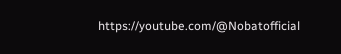https://youtube.com/@Nobatofficial